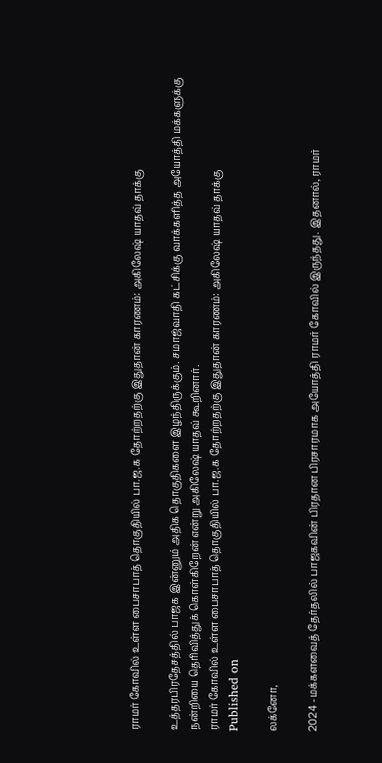ராமர் கோவில் உள்ள பைசாபாத் தொகுதியில் பா.ஜ.க தோற்றதற்கு இதுதான் காரணம்: அகிலேஷ் யாதவ் தாக்கு

உத்தரபிரதேசத்தில் பாஜக இன்னும் அதிக தொகுதிகளை இழந்திருக்கும். சமாஜ்வாதி கட்சிக்கு வாக்களித்த அயோத்தி மக்களுக்கு நன்றியை தெரிவித்துக் கொள்கிறேன் என்று அகிலேஷ் யாதவ் கூறினார்.
ராமர் கோவில் உள்ள பைசாபாத் தொகுதியில் பா.ஜ.க தோற்றதற்கு இதுதான் காரணம்: அகிலேஷ் யாதவ் தாக்கு
Published on

லக்னோ,

2024 -மக்களவைத் தேர்தலில் பாஜகவின் பிரதான பிரசாரமாக அயோத்தி ராமர் கோவில் இருந்தது. இதனால், ராமர்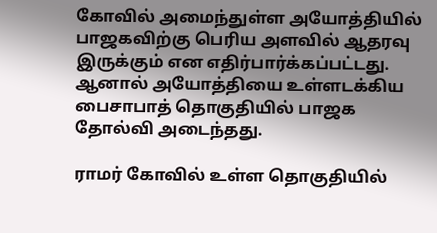கோவில் அமைந்துள்ள அயோத்தியில் பாஜகவிற்கு பெரிய அளவில் ஆதரவு இருக்கும் என எதிர்பார்க்கப்பட்டது. ஆனால் அயோத்தியை உள்ளடக்கிய பைசாபாத் தொகுதியில் பாஜக தோல்வி அடைந்தது.

ராமர் கோவில் உள்ள தொகுதியில்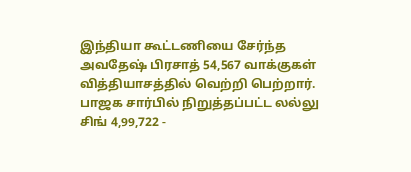இந்தியா கூட்டணியை சேர்ந்த அவதேஷ் பிரசாத் 54,567 வாக்குகள் வித்தியாசத்தில் வெற்றி பெற்றார். பாஜக சார்பில் நிறுத்தப்பட்ட லல்லு சிங் 4,99,722 -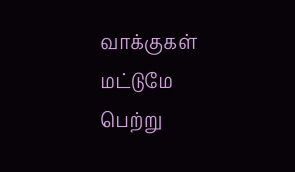வாக்குகள் மட்டுமே பெற்று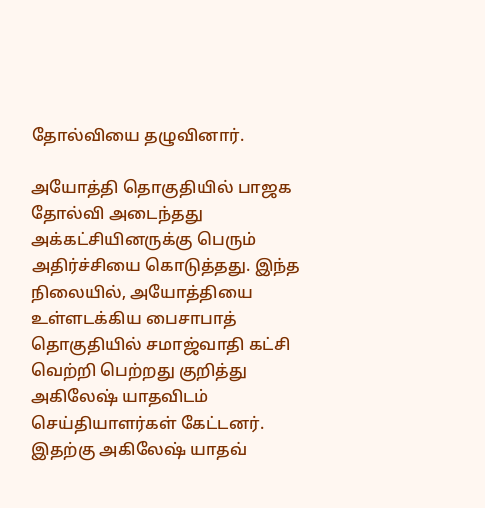தோல்வியை தழுவினார்.

அயோத்தி தொகுதியில் பாஜக தோல்வி அடைந்தது அக்கட்சியினருக்கு பெரும் அதிர்ச்சியை கொடுத்தது. இந்த நிலையில், அயோத்தியை உள்ளடக்கிய பைசாபாத் தொகுதியில் சமாஜ்வாதி கட்சி வெற்றி பெற்றது குறித்து அகிலேஷ் யாதவிடம் செய்தியாளர்கள் கேட்டனர். இதற்கு அகிலேஷ் யாதவ்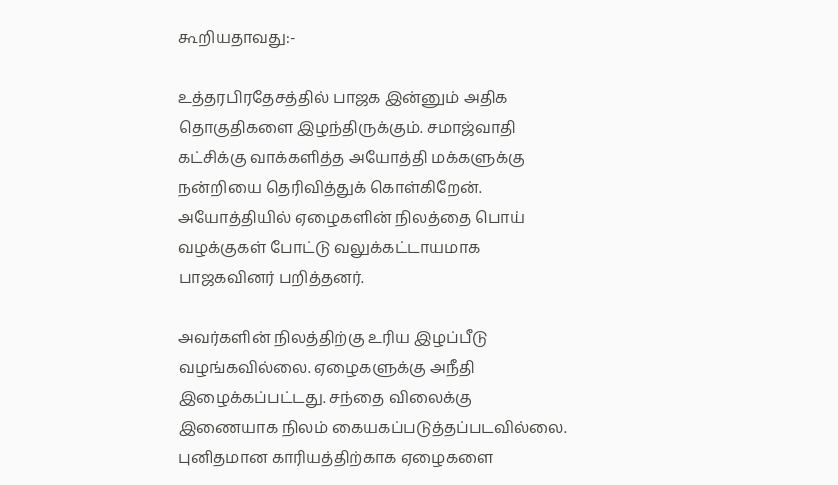கூறியதாவது:-

உத்தரபிரதேசத்தில் பாஜக இன்னும் அதிக தொகுதிகளை இழந்திருக்கும். சமாஜ்வாதி கட்சிக்கு வாக்களித்த அயோத்தி மக்களுக்கு நன்றியை தெரிவித்துக் கொள்கிறேன். அயோத்தியில் ஏழைகளின் நிலத்தை பொய் வழக்குகள் போட்டு வலுக்கட்டாயமாக பாஜகவினர் பறித்தனர்.

அவர்களின் நிலத்திற்கு உரிய இழப்பீடு வழங்கவில்லை. ஏழைகளுக்கு அநீதி இழைக்கப்பட்டது. சந்தை விலைக்கு இணையாக நிலம் கையகப்படுத்தப்படவில்லை. புனிதமான காரியத்திற்காக ஏழைகளை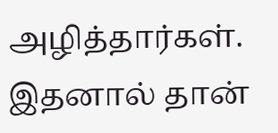அழித்தார்கள். இதனால் தான்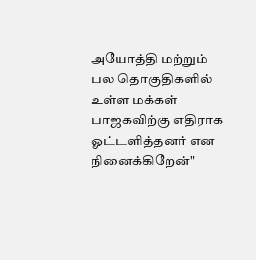அயோத்தி மற்றும் பல தொகுதிகளில் உள்ள மக்கள் பாஜகவிற்கு எதிராக ஓட்டளித்தனர் என நினைக்கிறேன்"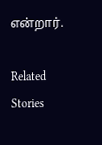என்றார்.

Related Stories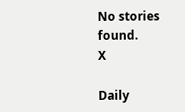No stories found.
X

Daily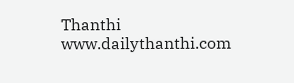Thanthi
www.dailythanthi.com